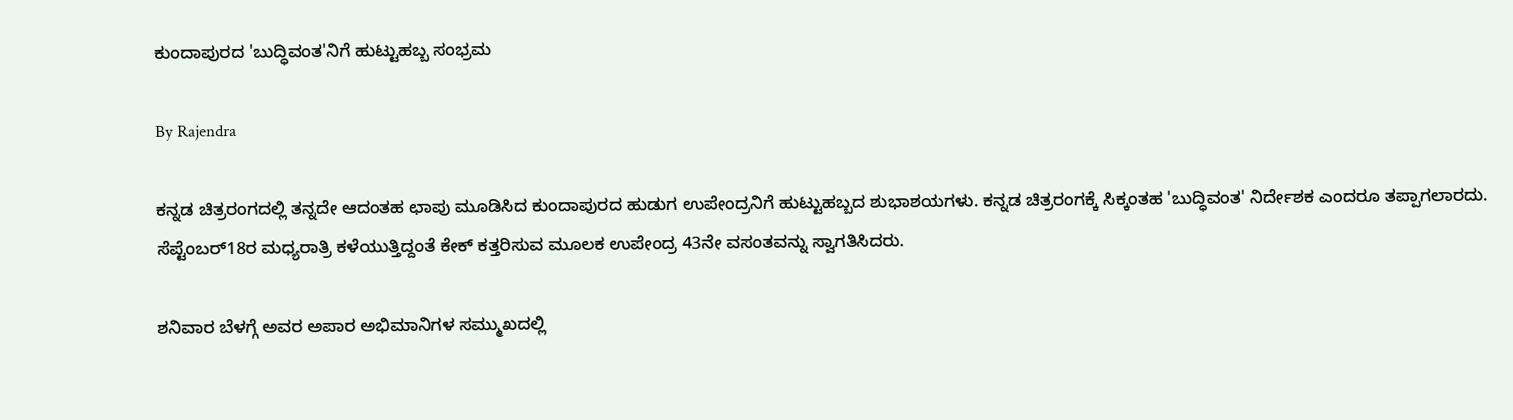ಕುಂದಾಪುರದ 'ಬುದ್ಧಿವಂತ'ನಿಗೆ ಹುಟ್ಟುಹಬ್ಬ ಸಂಭ್ರಮ

By Rajendra

ಕನ್ನಡ ಚಿತ್ರರಂಗದಲ್ಲಿ ತನ್ನದೇ ಆದಂತಹ ಛಾಪು ಮೂಡಿಸಿದ ಕುಂದಾಪುರದ ಹುಡುಗ ಉಪೇಂದ್ರನಿಗೆ ಹುಟ್ಟುಹಬ್ಬದ ಶುಭಾಶಯಗಳು. ಕನ್ನಡ ಚಿತ್ರರಂಗಕ್ಕೆ ಸಿಕ್ಕಂತಹ 'ಬುದ್ಧಿವಂತ' ನಿರ್ದೇಶಕ ಎಂದರೂ ತಪ್ಪಾಗಲಾರದು. ಸೆಪ್ಟೆಂಬರ್18ರ ಮಧ್ಯರಾತ್ರಿ ಕಳೆಯುತ್ತಿದ್ದಂತೆ ಕೇಕ್ ಕತ್ತರಿಸುವ ಮೂಲಕ ಉಪೇಂದ್ರ 43ನೇ ವಸಂತವನ್ನು ಸ್ವಾಗತಿಸಿದರು.

ಶನಿವಾರ ಬೆಳಗ್ಗೆ ಅವರ ಅಪಾರ ಅಭಿಮಾನಿಗಳ ಸಮ್ಮುಖದಲ್ಲಿ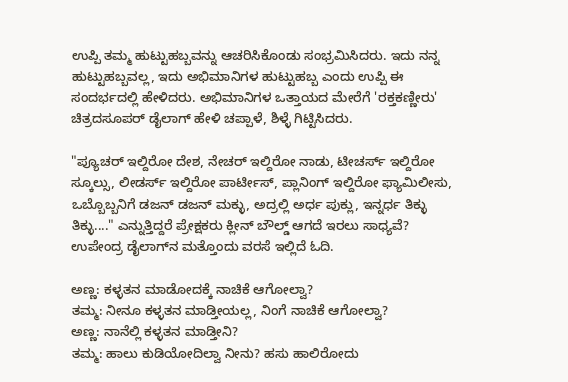ಉಪ್ಪಿ ತಮ್ಮ ಹುಟ್ಟುಹಬ್ಬವನ್ನು ಆಚರಿಸಿಕೊಂಡು ಸಂಭ್ರಮಿಸಿದರು. ಇದು ನನ್ನ ಹುಟ್ಟುಹಬ್ಬವಲ್ಲ, ಇದು ಅಭಿಮಾನಿಗಳ ಹುಟ್ಟುಹಬ್ಬ ಎಂದು ಉಪ್ಪಿ ಈ ಸಂದರ್ಭದಲ್ಲಿ ಹೇಳಿದರು. ಅಭಿಮಾನಿಗಳ ಒತ್ತಾಯದ ಮೇರೆಗೆ 'ರಕ್ತಕಣ್ಣೀರು' ಚಿತ್ರದಸೂಪರ್ ಡೈಲಾಗ್‌ ಹೇಳಿ ಚಪ್ಪಾಳೆ, ಶಿಳ್ಳೆ ಗಿಟ್ಟಿಸಿದರು.

"ಪ್ಯೂಚರ್ ಇಲ್ದಿರೋ ದೇಶ, ನೇಚರ್ ಇಲ್ದಿರೋ ನಾಡು, ಟೀಚರ್ಸ್ ಇಲ್ದಿರೋ ಸ್ಕೂಲ್ಸು, ಲೀಡರ್ಸ್ ಇಲ್ದಿರೋ ಪಾರ್ಟೀಸ್, ಪ್ಲಾನಿಂಗ್ ಇಲ್ದಿರೋ ಫ್ಯಾಮಿಲೀಸು, ಒಬ್ಬೊಬ್ಬನಿಗೆ ಡಜನ್ ಡಜನ್ ಮಕ್ಳು, ಅದ್ರಲ್ಲಿ ಅರ್ಧ ಪುಕ್ಲು, ಇನ್ನರ್ಧ ತಿಕ್ಳು ತಿಕ್ಳು...." ಎನ್ನುತ್ತಿದ್ದರೆ ಪ್ರೇಕ್ಷಕರು ಕ್ಲೀನ್ ಬೌಲ್ಡ್ ಆಗದೆ ಇರಲು ಸಾಧ್ಯವೆ? ಉಪೇಂದ್ರ ಡೈಲಾಗ್‍ನ ಮತ್ತೊಂದು ವರಸೆ ಇಲ್ಲಿದೆ ಓದಿ.

ಅಣ್ಣ: ಕಳ್ಳತನ ಮಾಡೋದಕ್ಕೆ ನಾಚಿಕೆ ಆಗೋಲ್ವಾ?
ತಮ್ಮ: ನೀನೂ ಕಳ್ಳತನ ಮಾಡ್ತೀಯಲ್ಲ, ನಿಂಗೆ ನಾಚಿಕೆ ಆಗೋಲ್ವಾ?
ಅಣ್ಣ: ನಾನೆಲ್ಲಿ ಕಳ್ಳತನ ಮಾಡ್ತೀನಿ?
ತಮ್ಮ: ಹಾಲು ಕುಡಿಯೋದಿಲ್ವಾ ನೀನು? ಹಸು ಹಾಲಿರೋದು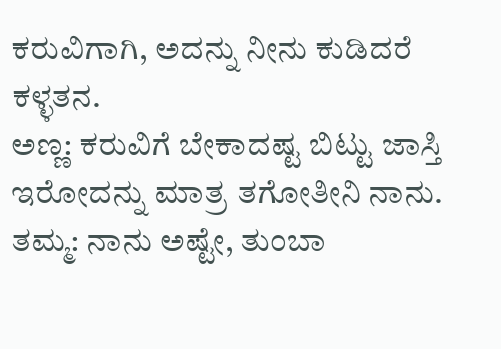ಕರುವಿಗಾಗಿ, ಅದನ್ನು ನೀನು ಕುಡಿದರೆ ಕಳ್ಳತನ.
ಅಣ್ಣ: ಕರುವಿಗೆ ಬೇಕಾದಷ್ಟ ಬಿಟ್ಟು ಜಾಸ್ತಿ ಇರೋದನ್ನು ಮಾತ್ರ ತಗೋತೀನಿ ನಾನು.
ತಮ್ಮ: ನಾನು ಅಷ್ಟೇ, ತುಂಬಾ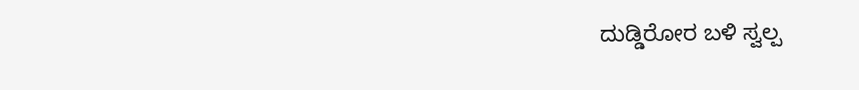ದುಡ್ಡಿರೋರ ಬಳಿ ಸ್ವಲ್ಪ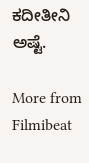ಕದೀತೀನಿ ಅಷ್ಟೆ.

More from Filmibeat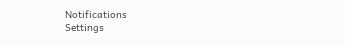Notifications
Settings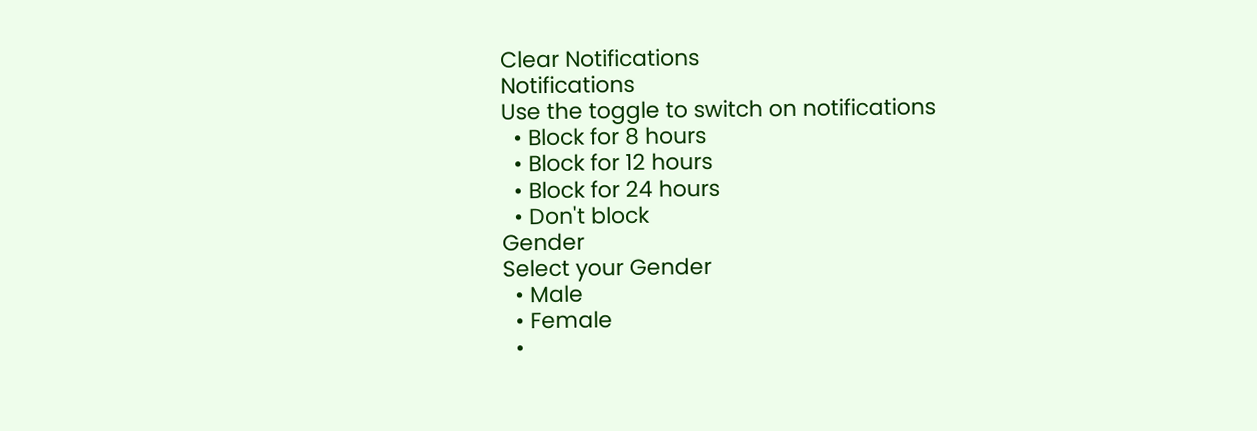Clear Notifications
Notifications
Use the toggle to switch on notifications
  • Block for 8 hours
  • Block for 12 hours
  • Block for 24 hours
  • Don't block
Gender
Select your Gender
  • Male
  • Female
  •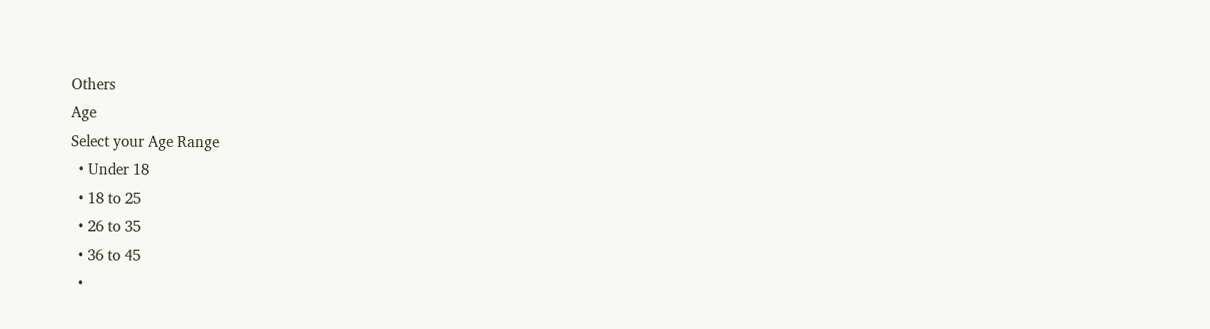Others
Age
Select your Age Range
  • Under 18
  • 18 to 25
  • 26 to 35
  • 36 to 45
  •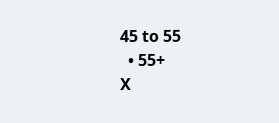45 to 55
  • 55+
X